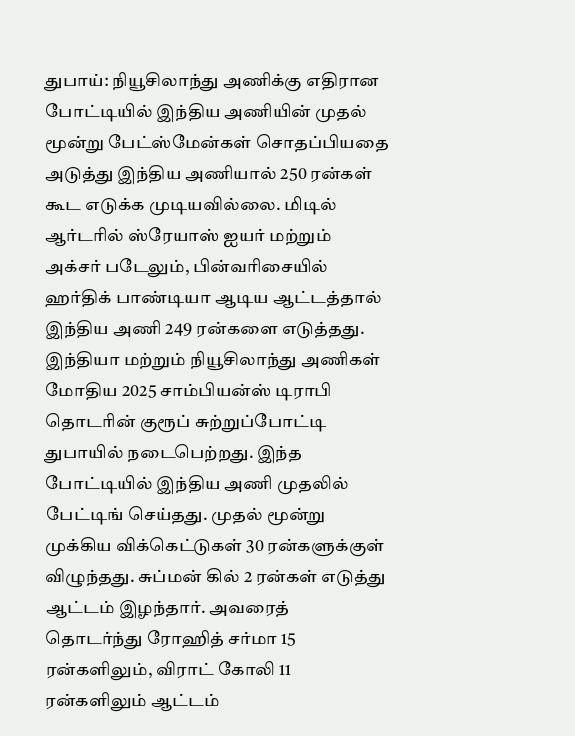துபாய்: நியூசிலாந்து அணிக்கு எதிரான போட்டியில் இந்திய அணியின் முதல் மூன்று பேட்ஸ்மேன்கள் சொதப்பியதை அடுத்து இந்திய அணியால் 250 ரன்கள் கூட எடுக்க முடியவில்லை. மிடில் ஆர்டரில் ஸ்ரேயாஸ் ஐயர் மற்றும் அக்சர் படேலும், பின்வரிசையில் ஹர்திக் பாண்டியா ஆடிய ஆட்டத்தால் இந்திய அணி 249 ரன்களை எடுத்தது.
இந்தியா மற்றும் நியூசிலாந்து அணிகள் மோதிய 2025 சாம்பியன்ஸ் டிராபி தொடரின் குரூப் சுற்றுப்போட்டி துபாயில் நடைபெற்றது. இந்த போட்டியில் இந்திய அணி முதலில் பேட்டிங் செய்தது. முதல் மூன்று முக்கிய விக்கெட்டுகள் 30 ரன்களுக்குள் விழுந்தது. சுப்மன் கில் 2 ரன்கள் எடுத்து ஆட்டம் இழந்தார். அவரைத் தொடர்ந்து ரோஹித் சர்மா 15 ரன்களிலும், விராட் கோலி 11 ரன்களிலும் ஆட்டம்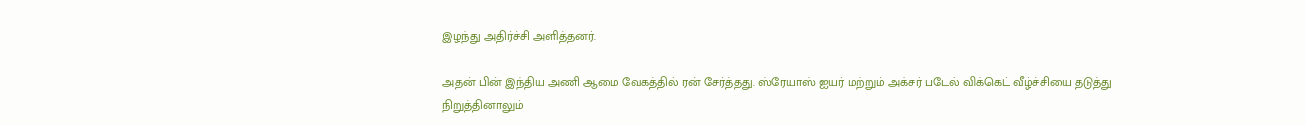இழந்து அதிர்ச்சி அளித்தனர்.

அதன் பின் இந்திய அணி ஆமை வேகத்தில் ரன் சேர்த்தது. ஸ்ரேயாஸ் ஐயர் மற்றும் அக்சர் படேல் விக்கெட் வீழ்ச்சியை தடுத்து நிறுத்தினாலும்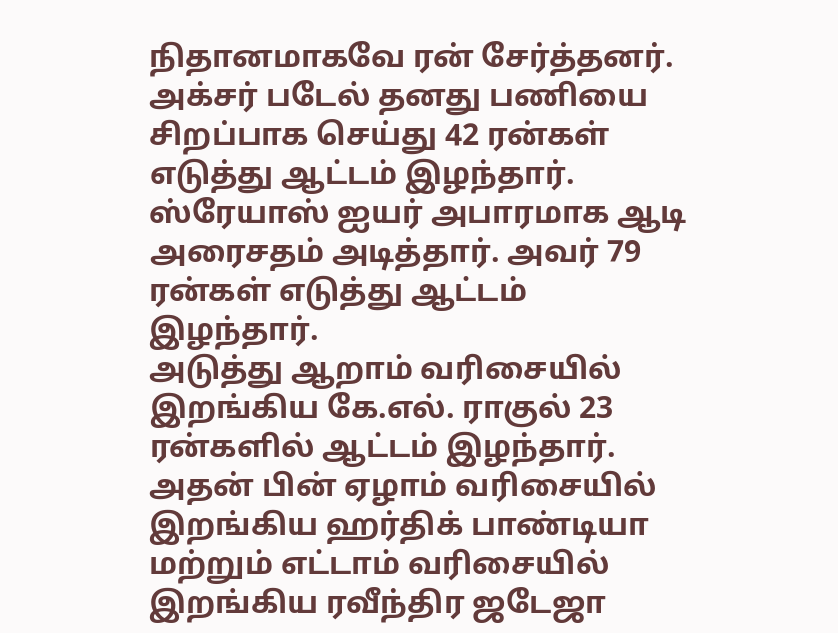நிதானமாகவே ரன் சேர்த்தனர். அக்சர் படேல் தனது பணியை சிறப்பாக செய்து 42 ரன்கள் எடுத்து ஆட்டம் இழந்தார். ஸ்ரேயாஸ் ஐயர் அபாரமாக ஆடி அரைசதம் அடித்தார். அவர் 79 ரன்கள் எடுத்து ஆட்டம் இழந்தார்.
அடுத்து ஆறாம் வரிசையில் இறங்கிய கே.எல். ராகுல் 23 ரன்களில் ஆட்டம் இழந்தார். அதன் பின் ஏழாம் வரிசையில் இறங்கிய ஹர்திக் பாண்டியா மற்றும் எட்டாம் வரிசையில் இறங்கிய ரவீந்திர ஜடேஜா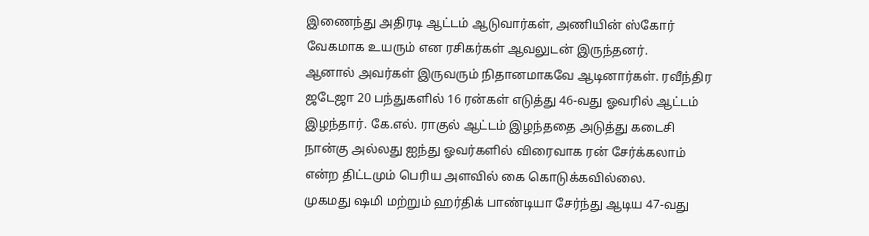இணைந்து அதிரடி ஆட்டம் ஆடுவார்கள், அணியின் ஸ்கோர் வேகமாக உயரும் என ரசிகர்கள் ஆவலுடன் இருந்தனர்.
ஆனால் அவர்கள் இருவரும் நிதானமாகவே ஆடினார்கள். ரவீந்திர ஜடேஜா 20 பந்துகளில் 16 ரன்கள் எடுத்து 46-வது ஓவரில் ஆட்டம் இழந்தார். கே.எல். ராகுல் ஆட்டம் இழந்ததை அடுத்து கடைசி நான்கு அல்லது ஐந்து ஓவர்களில் விரைவாக ரன் சேர்க்கலாம் என்ற திட்டமும் பெரிய அளவில் கை கொடுக்கவில்லை.
முகமது ஷமி மற்றும் ஹர்திக் பாண்டியா சேர்ந்து ஆடிய 47-வது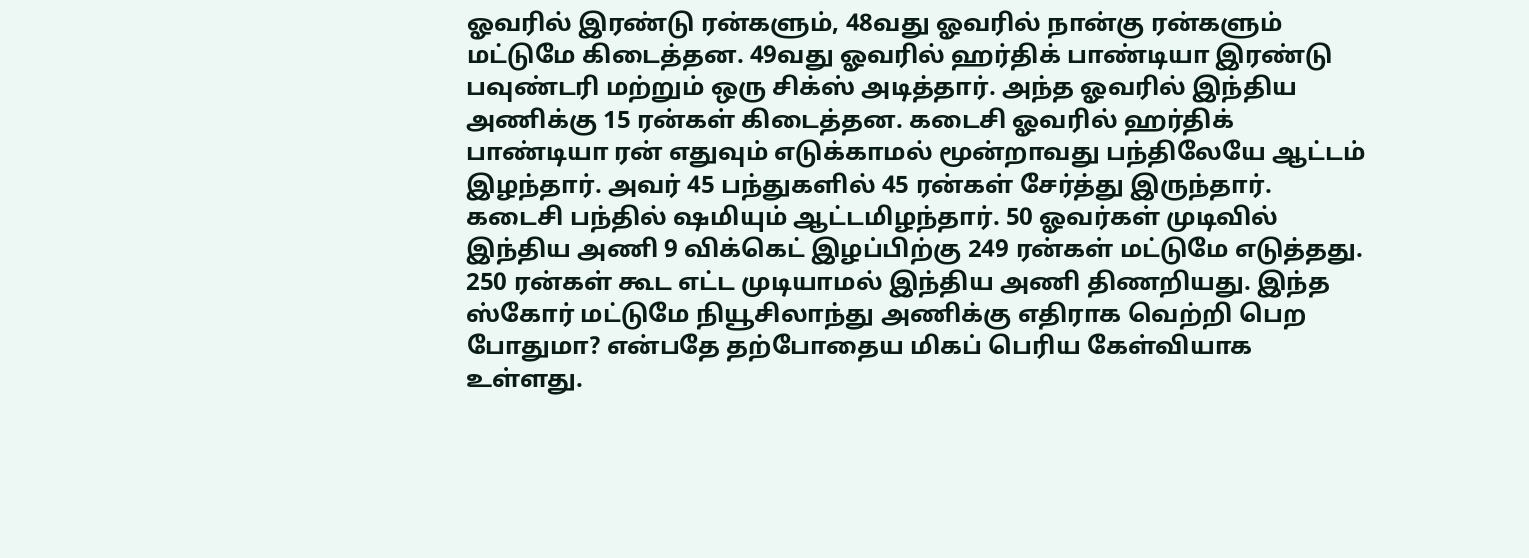ஓவரில் இரண்டு ரன்களும், 48வது ஓவரில் நான்கு ரன்களும் மட்டுமே கிடைத்தன. 49வது ஓவரில் ஹர்திக் பாண்டியா இரண்டு பவுண்டரி மற்றும் ஒரு சிக்ஸ் அடித்தார். அந்த ஓவரில் இந்திய அணிக்கு 15 ரன்கள் கிடைத்தன. கடைசி ஓவரில் ஹர்திக் பாண்டியா ரன் எதுவும் எடுக்காமல் மூன்றாவது பந்திலேயே ஆட்டம் இழந்தார். அவர் 45 பந்துகளில் 45 ரன்கள் சேர்த்து இருந்தார்.
கடைசி பந்தில் ஷமியும் ஆட்டமிழந்தார். 50 ஓவர்கள் முடிவில் இந்திய அணி 9 விக்கெட் இழப்பிற்கு 249 ரன்கள் மட்டுமே எடுத்தது. 250 ரன்கள் கூட எட்ட முடியாமல் இந்திய அணி திணறியது. இந்த ஸ்கோர் மட்டுமே நியூசிலாந்து அணிக்கு எதிராக வெற்றி பெற போதுமா? என்பதே தற்போதைய மிகப் பெரிய கேள்வியாக உள்ளது.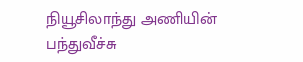நியூசிலாந்து அணியின் பந்துவீச்சு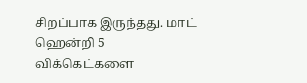சிறப்பாக இருந்தது. மாட் ஹென்றி 5 விக்கெட்களை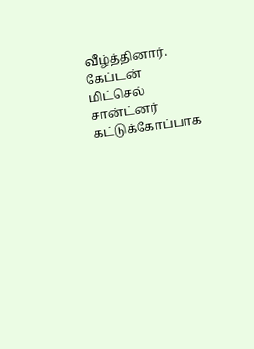வீழ்த்தினார். கேப்டன் மிட்செல் சான்ட்னர் கட்டுக்கோப்பாக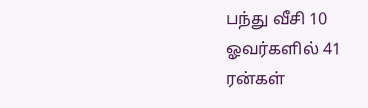பந்து வீசி 10 ஓவர்களில் 41 ரன்கள்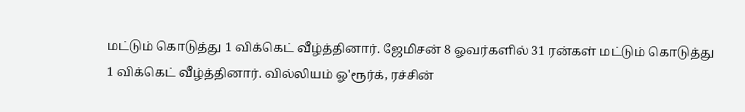மட்டும் கொடுத்து 1 விக்கெட் வீழ்த்தினார். ஜேமிசன் 8 ஓவர்களில் 31 ரன்கள் மட்டும் கொடுத்து 1 விக்கெட் வீழ்த்தினார். வில்லியம் ஓ'ரூர்க், ரச்சின்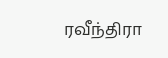ரவீந்திரா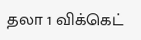தலா 1 விக்கெட்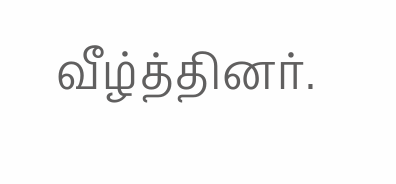வீழ்த்தினர்.